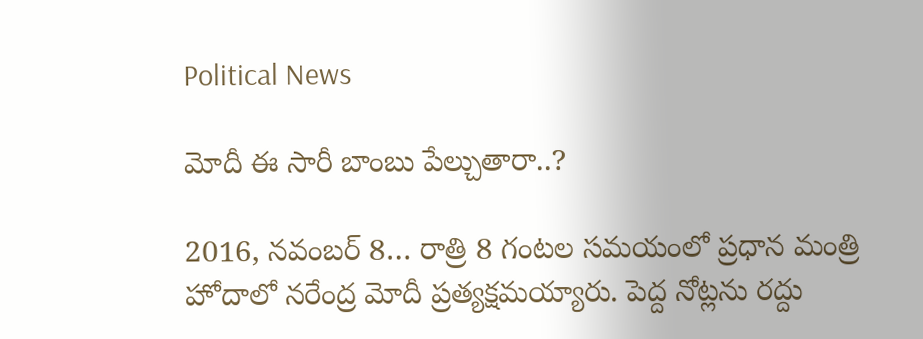Political News

మోదీ ఈ సారీ బాంబు పేల్చుతారా..?

2016, నవంబర్ 8… రాత్రి 8 గంటల సమయంలో ప్రధాన మంత్రి హోదాలో నరేంద్ర మోదీ ప్రత్యక్షమయ్యారు. పెద్ద నోట్లను రద్దు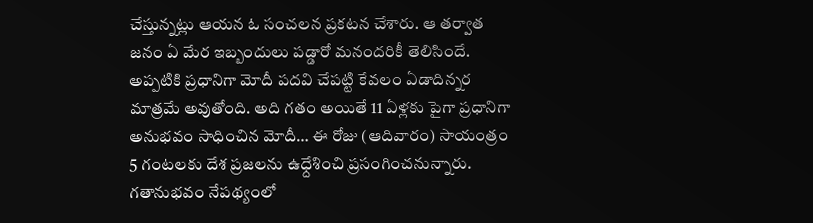చేస్తున్నట్లు ఆయన ఓ సంచలన ప్రకటన చేశారు. ఆ తర్వాత జనం ఏ మేర ఇబ్బందులు పడ్డారో మనందరికీ తెలిసిందే. అప్పటికి ప్రధానిగా మోదీ పదవి చేపట్టి కేవలం ఏడాదిన్నర మాత్రమే అవుతోంది. అది గతం అయితే 11 ఏళ్లకు పైగా ప్రధానిగా అనుభవం సాధించిన మోదీ… ఈ రోజు (ఆదివారం) సాయంత్రం 5 గంటలకు దేశ ప్రజలను ఉధ్దేశించి ప్రసంగించనున్నారు. గతానుభవం నేపథ్యంలో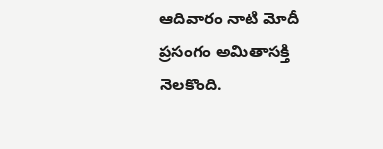ఆదివారం నాటి మోదీ ప్రసంగం అమితాసక్తి నెలకొంది.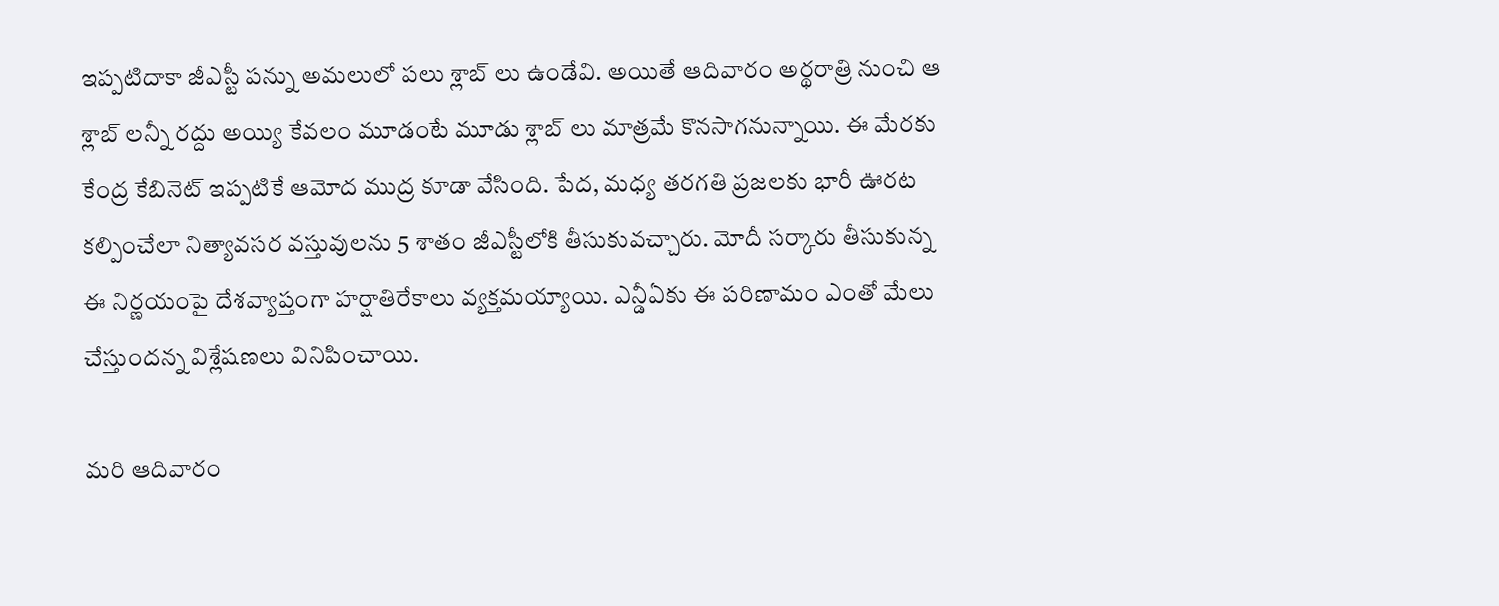ఇప్పటిదాకా జీఎస్టీ పన్ను అమలులో పలు శ్లాబ్ లు ఉండేవి. అయితే ఆదివారం అర్థరాత్రి నుంచి ఆ శ్లాబ్ లన్నీ రద్దు అయ్యి కేవలం మూడంటే మూడు శ్లాబ్ లు మాత్రమే కొనసాగనున్నాయి. ఈ మేరకు కేంద్ర కేబినెట్ ఇప్పటికే ఆమోద ముద్ర కూడా వేసింది. పేద, మధ్య తరగతి ప్రజలకు భారీ ఊరట కల్పించేలా నిత్యావసర వస్తువులను 5 శాతం జీఎస్టీలోకి తీసుకువచ్చారు. మోదీ సర్కారు తీసుకున్న ఈ నిర్ణయంపై దేశవ్యాప్తంగా హర్షాతిరేకాలు వ్యక్తమయ్యాయి. ఎన్డీఏకు ఈ పరిణామం ఎంతో మేలు చేస్తుందన్న విశ్లేషణలు వినిపించాయి.

మరి ఆదివారం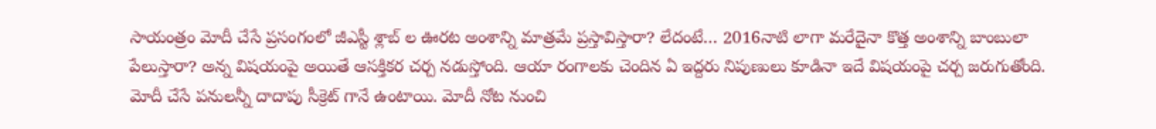సాయంత్రం మోదీ చేసే ప్రసంగంలో జీఎస్టీ శ్లాబ్ ల ఊరట అంశాన్ని మాత్రమే ప్రస్తావిస్తారా? లేదంటే… 2016నాటి లాగా మరేదైనా కొత్త అంశాన్ని బాంబులా పేలుస్తారా? అన్న విషయంపై అయితే ఆసక్తికర చర్చ నడుస్తోంది. ఆయా రంగాలకు చెందిన ఏ ఇద్దరు నిపుణులు కూడినా ఇదే విషయంపై చర్చ జరుగుతోంది. మోదీ చేసే పనులన్నీ దాదాపు సీక్రెట్ గానే ఉంటాయి. మోదీ నోట నుంచి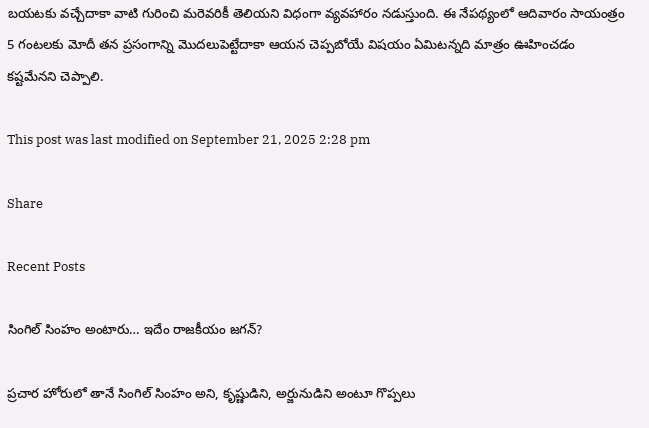బయటకు వచ్చేదాకా వాటి గురించి మరెవరికీ తెలియని విధంగా వ్యవహారం నడుస్తుంది. ఈ నేపథ్యంలో ఆదివారం సాయంత్రం 5 గంటలకు మోదీ తన ప్రసంగాన్ని మొదలుపెట్టేదాకా ఆయన చెప్పబోయే విషయం ఏమిటన్నది మాత్రం ఊహించడం కష్టమేనని చెప్పాలి.

This post was last modified on September 21, 2025 2:28 pm

Share

Recent Posts

సింగిల్ సింహం అంటారు… ఇదేం రాజకీయం జగన్?

ప్రచార హోరులో తానే సింగిల్ సింహం అని, కృష్ణుడిని, అర్జునుడిని అంటూ గొప్పలు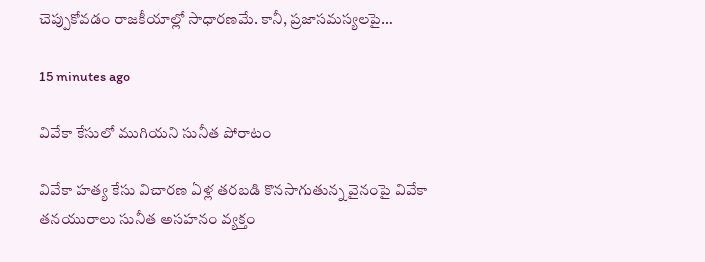చెప్పుకోవడం రాజకీయాల్లో సాధారణమే. కానీ, ప్రజాసమస్యలపై…

15 minutes ago

వివేకా కేసులో ముగియని సునీత పోరాటం

వివేకా హత్య కేసు విచారణ ఏళ్ల తరబడి కొనసాగుతున్న వైనంపై వివేకా తనయురాలు సునీత అసహనం వ్యక్తం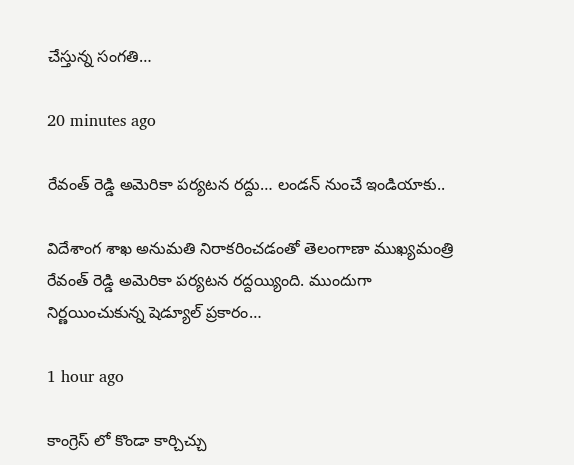చేస్తున్న సంగతి…

20 minutes ago

రేవంత్ రెడ్డి అమెరికా పర్యటన రద్దు… లండన్ నుంచే ఇండియాకు..

విదేశాంగ శాఖ అనుమతి నిరాకరించడంతో తెలంగాణా ముఖ్యమంత్రి రేవంత్ రెడ్డి అమెరికా పర్యటన రద్దయ్యింది. ముందుగా నిర్ణయించుకున్న షెడ్యూల్ ప్రకారం…

1 hour ago

కాంగ్రెస్ లో కొండా కార్చిచ్చు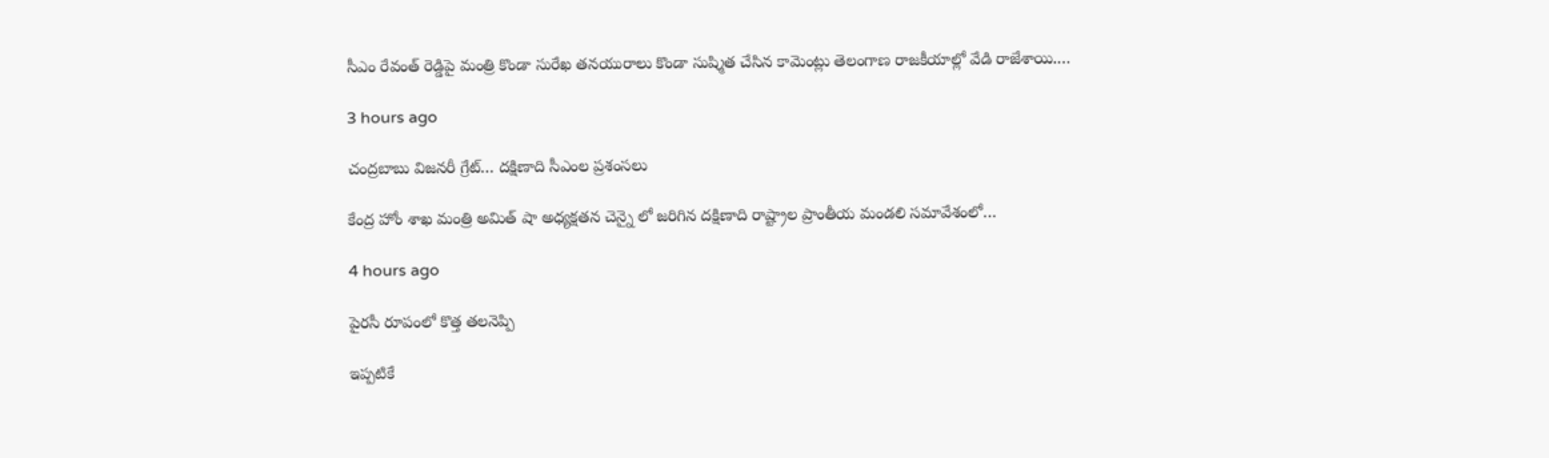సీఎం రేవంత్ రెడ్డిపై మంత్రి కొండా సురేఖ తనయురాలు కొండా సుష్మిత చేసిన కామెంట్లు తెలంగాణ రాజకీయాల్లో వేడి రాజేశాయి.…

3 hours ago

చంద్రబాబు విజనరీ గ్రేట్… దక్షిణాది సీఎంల ప్రశంసలు

కేంద్ర హోం శాఖ మంత్రి అమిత్ షా అధ్యక్షతన చెన్నై లో జరిగిన దక్షిణాది రాష్ట్రాల ప్రాంతీయ మండలి సమావేశంలో…

4 hours ago

పైరసీ రూపంలో కొత్త తలనెప్పి

ఇప్పటికే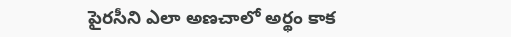పైరసీని ఎలా అణచాలో అర్థం కాక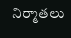నిర్మాతలు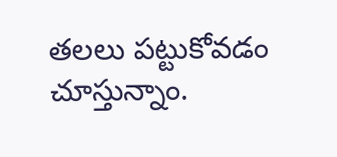తలలు పట్టుకోవడం చూస్తున్నాం.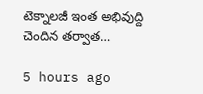టెక్నాలజీ ఇంత అభివుద్ది చెందిన తర్వాత…

5 hours ago